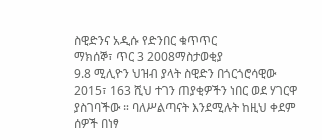ስዊድንና አዲሱ የድንበር ቁጥጥር
ማክሰኞ፣ ጥር 3 2008ማስታወቂያ
9.8 ሚሊዮን ህዝብ ያላት ስዊድን በጎርጎሮሳዊው 2015፣ 163 ሺህ ተገን ጠያቂዎችን ነበር ወደ ሃገርዋ ያስገባችው ። ባለሥልጣናት እንደሚሉት ከዚህ ቀደም ሰዎች በነፃ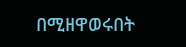በሚዘዋወሩበት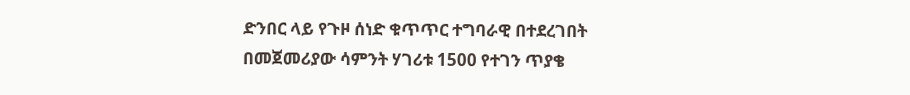ድንበር ላይ የጉዞ ሰነድ ቁጥጥር ተግባራዊ በተደረገበት በመጀመሪያው ሳምንት ሃገሪቱ 1500 የተገን ጥያቄ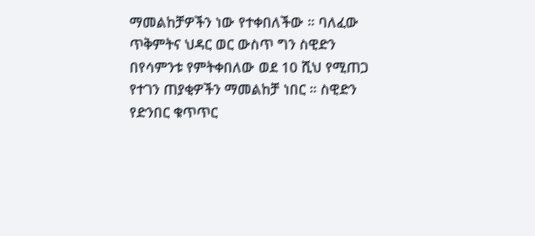ማመልከቻዎችን ነው የተቀበለችው ። ባለፈው ጥቅምትና ህዳር ወር ውስጥ ግን ስዊድን በየሳምንቱ የምትቀበለው ወደ 10 ሺህ የሚጠጋ የተገን ጠያቂዎችን ማመልከቻ ነበር ። ስዊድን የድንበር ቁጥጥር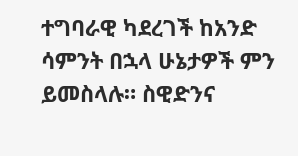ተግባራዊ ካደረገች ከአንድ ሳምንት በኋላ ሁኔታዎች ምን ይመስላሉ። ስዊድንና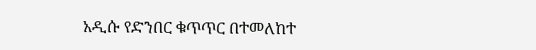አዲሱ የድንበር ቁጥጥር በተመለከተ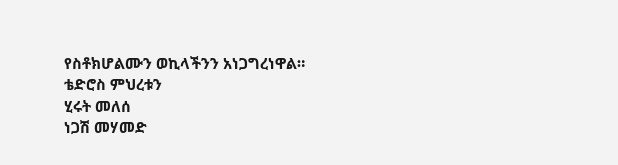የስቶክሆልሙን ወኪላችንን አነጋግረነዋል።
ቴድሮስ ምህረቱን
ሂሩት መለሰ
ነጋሽ መሃመድ